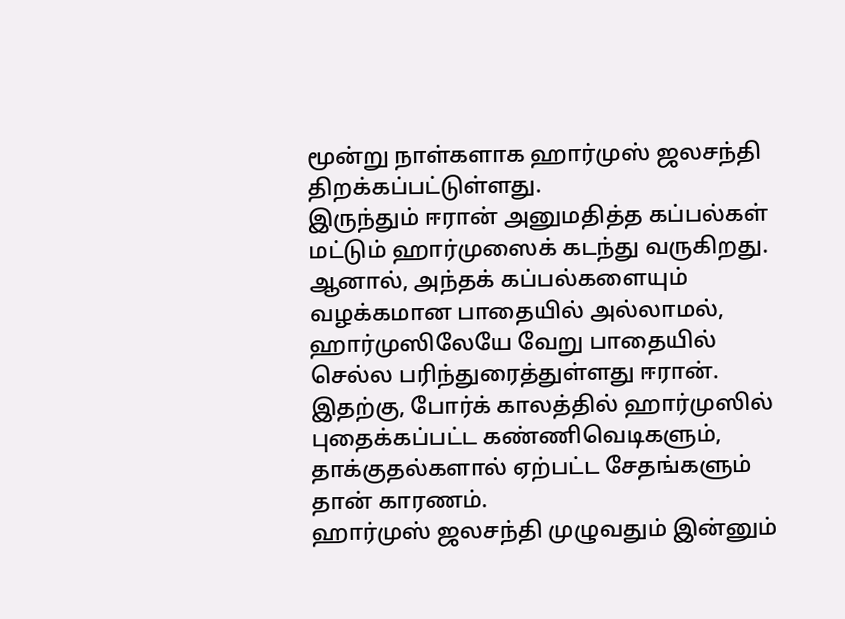மூன்று நாள்களாக ஹார்முஸ் ஜலசந்தி திறக்கப்பட்டுள்ளது.
இருந்தும் ஈரான் அனுமதித்த கப்பல்கள் மட்டும் ஹார்முஸைக் கடந்து வருகிறது.
ஆனால், அந்தக் கப்பல்களையும் வழக்கமான பாதையில் அல்லாமல், ஹார்முஸிலேயே வேறு பாதையில் செல்ல பரிந்துரைத்துள்ளது ஈரான்.
இதற்கு, போர்க் காலத்தில் ஹார்முஸில் புதைக்கப்பட்ட கண்ணிவெடிகளும், தாக்குதல்களால் ஏற்பட்ட சேதங்களும் தான் காரணம்.
ஹார்முஸ் ஜலசந்தி முழுவதும் இன்னும்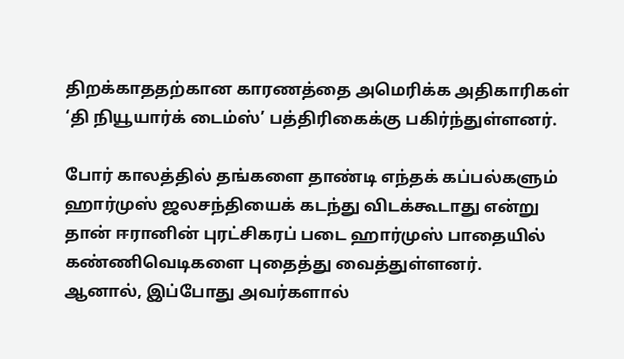திறக்காததற்கான காரணத்தை அமெரிக்க அதிகாரிகள் ‘தி நியூயார்க் டைம்ஸ்’ பத்திரிகைக்கு பகிர்ந்துள்ளனர்.

போர் காலத்தில் தங்களை தாண்டி எந்தக் கப்பல்களும் ஹார்முஸ் ஜலசந்தியைக் கடந்து விடக்கூடாது என்று தான் ஈரானின் புரட்சிகரப் படை ஹார்முஸ் பாதையில் கண்ணிவெடிகளை புதைத்து வைத்துள்ளனர்.
ஆனால், இப்போது அவர்களால்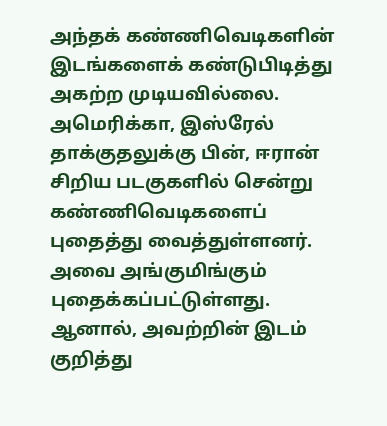அந்தக் கண்ணிவெடிகளின் இடங்களைக் கண்டுபிடித்து அகற்ற முடியவில்லை.
அமெரிக்கா, இஸ்ரேல் தாக்குதலுக்கு பின், ஈரான் சிறிய படகுகளில் சென்று கண்ணிவெடிகளைப் புதைத்து வைத்துள்ளனர்.
அவை அங்குமிங்கும் புதைக்கப்பட்டுள்ளது. ஆனால், அவற்றின் இடம் குறித்து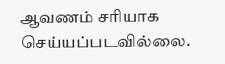ஆவணம் சரியாக செய்யப்படவில்லை.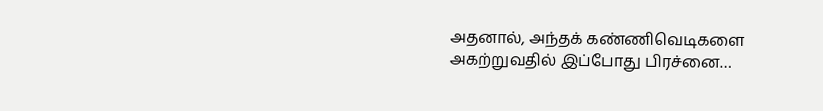அதனால், அந்தக் கண்ணிவெடிகளை அகற்றுவதில் இப்போது பிரச்னை…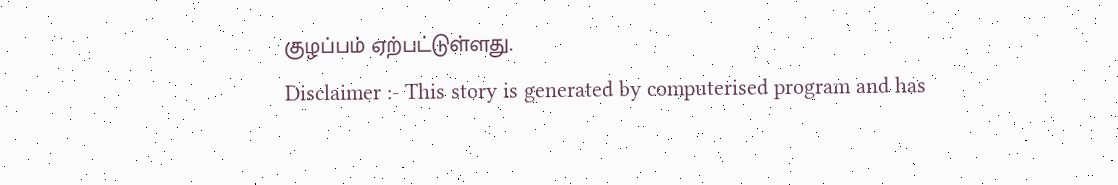குழப்பம் ஏற்பட்டுள்ளது.
Disclaimer :- This story is generated by computerised program and has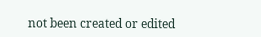not been created or edited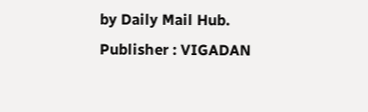by Daily Mail Hub. Publisher : VIGADAN